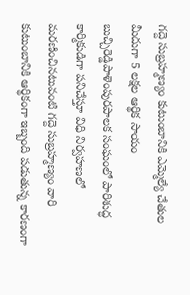గద్దె సుబ్రహ్మణ్యం కుటుంబానికి ఎమ్మెల్యే చేతుల మీదుగా 5 లక్షల ఆర్థిక సాయం
బుచ్చిరెడ్డిపాళెంపురపాలక సంఘంలో పారిశుద్ధ కార్మికుడిగా పనిచేస్తూ విధి నిర్వహణలో మరణించినటువంటి గద్దె సుబ్రహ్మణ్యం వారి కుటుంబానికి ఆర్థికంగా ఇబ్బంది పడుతున్న కారణంగా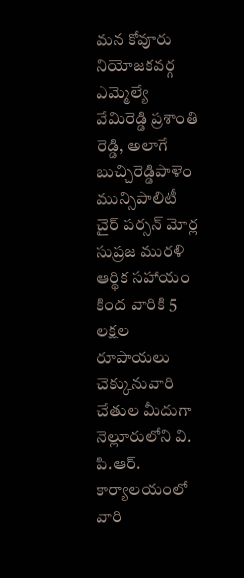మన కోవూరు నియోజకవర్గ ఎమ్మెల్యే వేమిరెడ్డి ప్రశాంతి రెడ్డి, అలాగే బుచ్చిరెడ్డిపాళెం మున్సిపాలిటీ చైర్ పర్సన్ మోర్ల సుప్రజ మురళి ఆర్థిక సహాయం కింద వారికి 5 లక్షల రూపాయలు చెక్కునువారి చేతుల మీదుగా నెల్లూరులోని వి. పి.ఆర్. కార్యాలయంలో వారి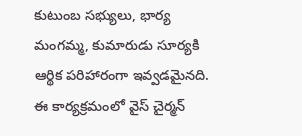కుటుంబ సభ్యులు, భార్య మంగమ్మ, కుమారుడు సూర్యకి ఆర్థిక పరిహారంగా ఇవ్వడమైనది. ఈ కార్యక్రమంలో వైస్ చైర్మన్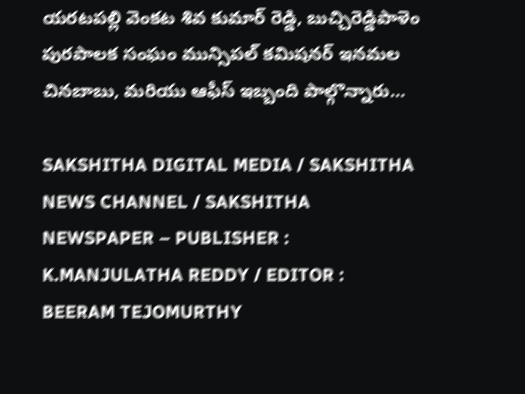యరటపల్లి వెంకట శివ కుమార్ రెడ్డి, బుచ్చిరెడ్డిపాళెం పురపాలక సంఘం మున్సిపల్ కమిషనర్ ఇనమల చినబాబు, మరియు ఆఫీస్ ఇబ్బంది పాల్గొన్నారు…

SAKSHITHA DIGITAL MEDIA / SAKSHITHA NEWS CHANNEL / SAKSHITHA NEWSPAPER – PUBLISHER : K.MANJULATHA REDDY / EDITOR : BEERAM TEJOMURTHY